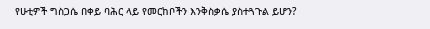የሁቲዎች ግስጋሴ በቀይ ባሕር ላይ የመርከቦችን እንቅስቃሴ ያስተጓጉል ይሆን?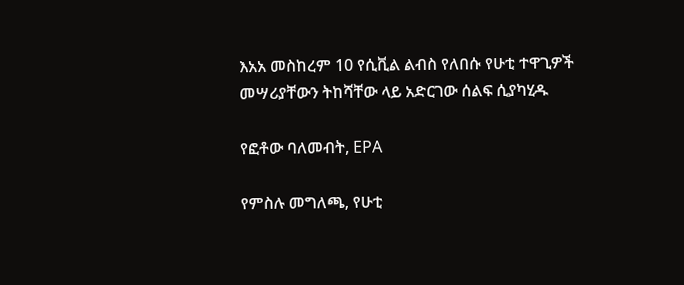እአአ መስከረም 10 የሲቪል ልብስ የለበሱ የሁቲ ተዋጊዎች መሣሪያቸውን ትከሻቸው ላይ አድርገው ሰልፍ ሲያካሂዱ

የፎቶው ባለመብት, EPA

የምስሉ መግለጫ, የሁቲ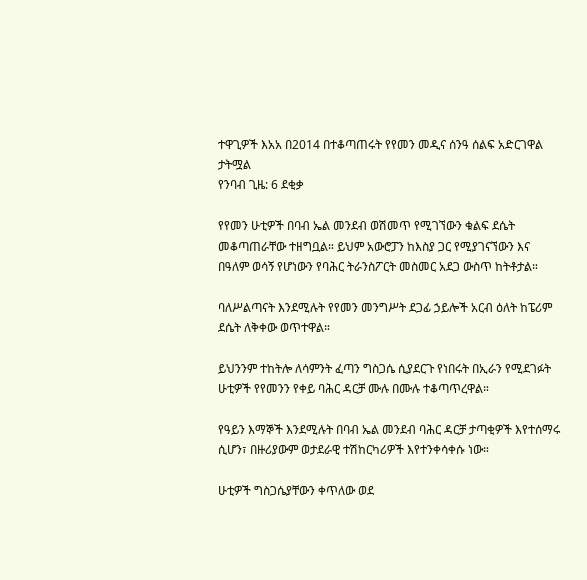ተዋጊዎች እአአ በ2014 በተቆጣጠሩት የየመን መዲና ሰንዓ ሰልፍ አድርገዋል
ታትሟል
የንባብ ጊዜ: 6 ደቂቃ

የየመን ሁቲዎች በባብ ኤል መንደብ ወሽመጥ የሚገኘውን ቁልፍ ደሴት መቆጣጠራቸው ተዘግቧል። ይህም አውሮፓን ከእስያ ጋር የሚያገናኘውን እና በዓለም ወሳኝ የሆነውን የባሕር ትራንስፖርት መስመር አደጋ ውስጥ ከትቶታል።

ባለሥልጣናት እንደሚሉት የየመን መንግሥት ደጋፊ ኃይሎች አርብ ዕለት ከፔሪም ደሴት ለቅቀው ወጥተዋል።

ይህንንም ተከትሎ ለሳምንት ፈጣን ግስጋሴ ሲያደርጉ የነበሩት በኢራን የሚደገፉት ሁቲዎች የየመንን የቀይ ባሕር ዳርቻ ሙሉ በሙሉ ተቆጣጥረዋል።

የዓይን እማኞች እንደሚሉት በባብ ኤል መንደብ ባሕር ዳርቻ ታጣቂዎች እየተሰማሩ ሲሆን፣ በዙሪያውም ወታደራዊ ተሽከርካሪዎች እየተንቀሳቀሱ ነው።

ሁቲዎች ግስጋሴያቸውን ቀጥለው ወደ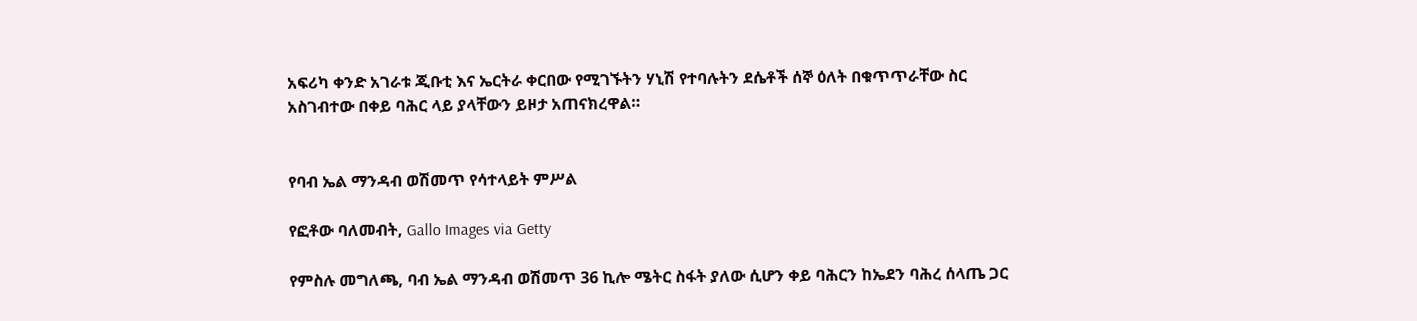አፍሪካ ቀንድ አገራቱ ጂቡቲ እና ኤርትራ ቀርበው የሚገኙትን ሃኒሽ የተባሉትን ደሴቶች ሰኞ ዕለት በቁጥጥራቸው ስር አስገብተው በቀይ ባሕር ላይ ያላቸውን ይዞታ አጠናክረዋል።


የባብ ኤል ማንዳብ ወሽመጥ የሳተላይት ምሥል

የፎቶው ባለመብት, Gallo Images via Getty

የምስሉ መግለጫ, ባብ ኤል ማንዳብ ወሽመጥ 36 ኪሎ ሜትር ስፋት ያለው ሲሆን ቀይ ባሕርን ከኤደን ባሕረ ሰላጤ ጋር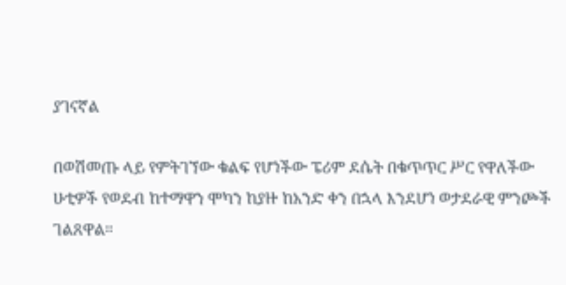ያገናኛል

በወሽመጡ ላይ የምትገኘው ቁልፍ የሆነችው ፔሪም ደሴት በቁጥጥር ሥር የዋለችው ሁቲዎች የወደብ ከተማዋን ሞካን ከያዙ ከአንድ ቀን በኋላ እንደሆነ ወታደራዊ ምንጮች ገልጸዋል።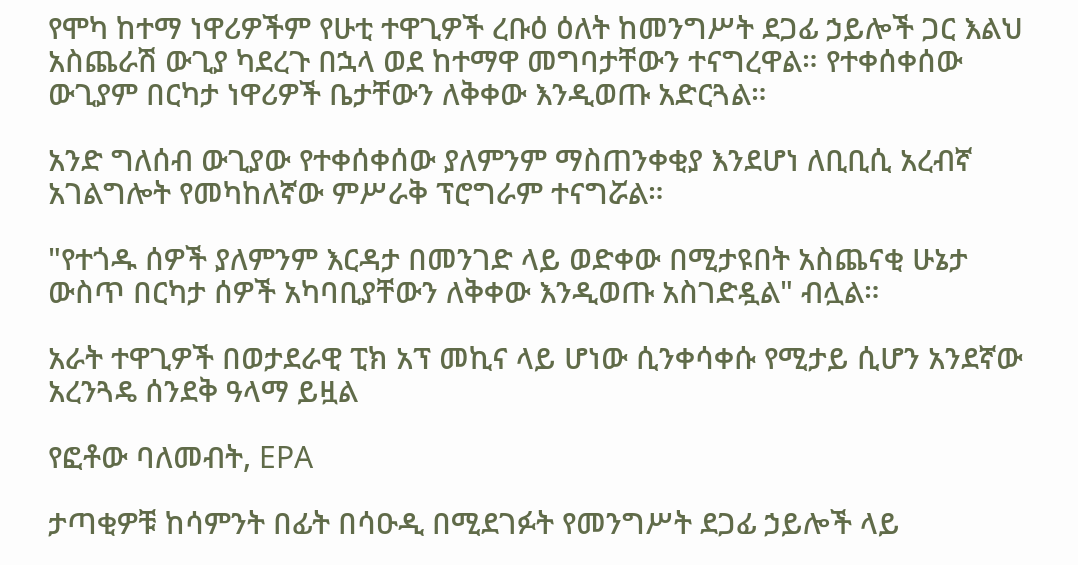የሞካ ከተማ ነዋሪዎችም የሁቲ ተዋጊዎች ረቡዕ ዕለት ከመንግሥት ደጋፊ ኃይሎች ጋር እልህ አስጨራሽ ውጊያ ካደረጉ በኋላ ወደ ከተማዋ መግባታቸውን ተናግረዋል። የተቀሰቀሰው ውጊያም በርካታ ነዋሪዎች ቤታቸውን ለቅቀው እንዲወጡ አድርጓል።

አንድ ግለሰብ ውጊያው የተቀሰቀሰው ያለምንም ማስጠንቀቂያ እንደሆነ ለቢቢሲ አረብኛ አገልግሎት የመካከለኛው ምሥራቅ ፕሮግራም ተናግሯል።

"የተጎዱ ሰዎች ያለምንም እርዳታ በመንገድ ላይ ወድቀው በሚታዩበት አስጨናቂ ሁኔታ ውስጥ በርካታ ሰዎች አካባቢያቸውን ለቅቀው እንዲወጡ አስገድዷል" ብሏል።

አራት ተዋጊዎች በወታደራዊ ፒክ አፕ መኪና ላይ ሆነው ሲንቀሳቀሱ የሚታይ ሲሆን አንደኛው አረንጓዴ ሰንደቅ ዓላማ ይዟል

የፎቶው ባለመብት, EPA

ታጣቂዎቹ ከሳምንት በፊት በሳዑዲ በሚደገፉት የመንግሥት ደጋፊ ኃይሎች ላይ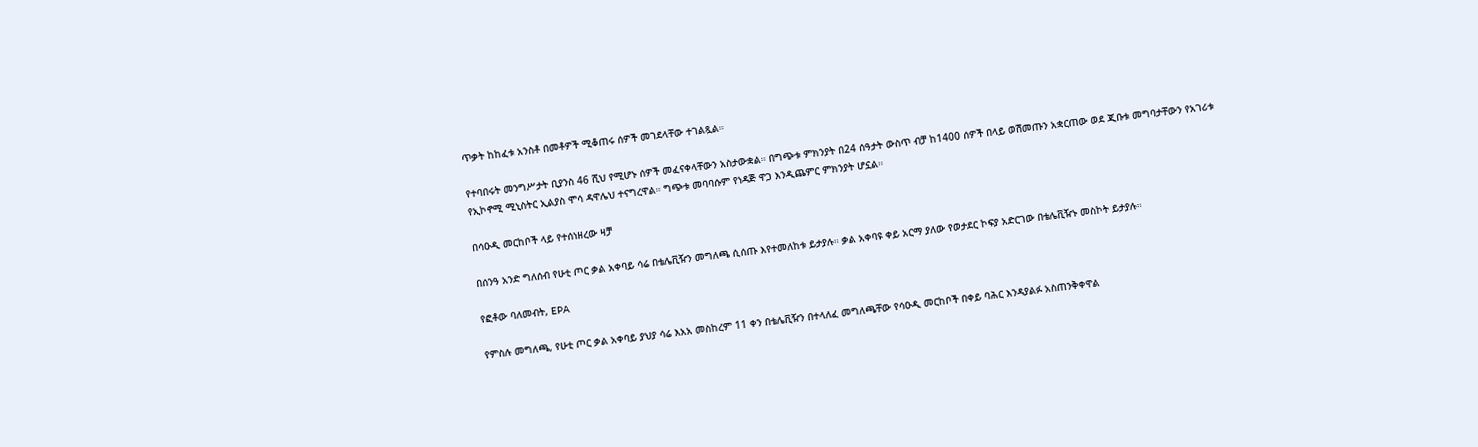ጥቃት ከከፈቱ አንስቶ በመቶዎች ሚቆጠሩ ሰዎች መገደላቸው ተገልጿል።

የተባበሩት መንግሥታት ቢያንስ 46 ሺህ የሚሆኑ ሰዎች መፈናቀላቸውን አስታውቋል። በግጭቱ ምክንያት በ24 ሰዓታት ውስጥ ብቻ ከ1400 ሰዎች በላይ ወሽመጡን አቋርጠው ወደ ጂቡቱ መግባታቸውን የአገሪቱ የኢኮኖሚ ሚኒስትር ኢልያስ ሞሳ ዳዋሌህ ተናግረዋል። ግጭቱ መባባሱም የነዳጅ ዋጋ እንዲጨምር ምክንያት ሆኗል።

በሳዑዲ መርከቦች ላይ የተሰነዘረው ዛቻ

በሰንዓ አንድ ግለሰብ የሁቲ ጦር ቃል አቀባይ ሳሬ በቴሌቪዥን መግለጫ ሲሰጡ እየተመለከቱ ይታያሉ። ቃል አቀባዩ ቀይ አርማ ያለው የወታደር ኮፍያ አድርገው በቴሌቪዥኑ መስኮት ይታያሉ።

የፎቶው ባለመብት, EPA

የምስሉ መግለጫ, የሁቲ ጦር ቃል አቀባይ ያህያ ሳሬ እአአ መስከረም 11 ቀን በቴሌቪዥን በተላለፈ መግለጫቸው የሳዑዲ መርከቦች በቀይ ባሕር እንዳያልፉ አስጠንቅቀዋል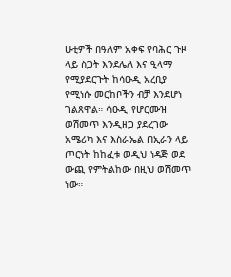ሁቲዎች በዓለም አቀፍ የባሕር ጉዞ ላይ ስጋት እንደሌለ እና ዒላማ የሚያደርጉት ከሳዑዲ አረቢያ የሚነሱ መርከቦችን ብቻ እንደሆነ ገልጸዋል። ሳዑዲ የሆርሙዝ ወሽመጥ እንዲዘጋ ያደረገው አሜሪካ እና እስራኤል በኢራን ላይ ጦርነት ከከፈቱ ወዲህ ነዳጅ ወደ ውጪ የምትልከው በዚህ ወሽመጥ ነው።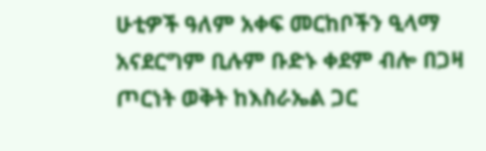ሁቲዎች ዓለም አቀፍ መርከቦችን ዒላማ አናደርግም ቢሉም ቡድኑ ቀደም ብሎ በጋዛ ጦርነት ወቅት ከእስራኤል ጋር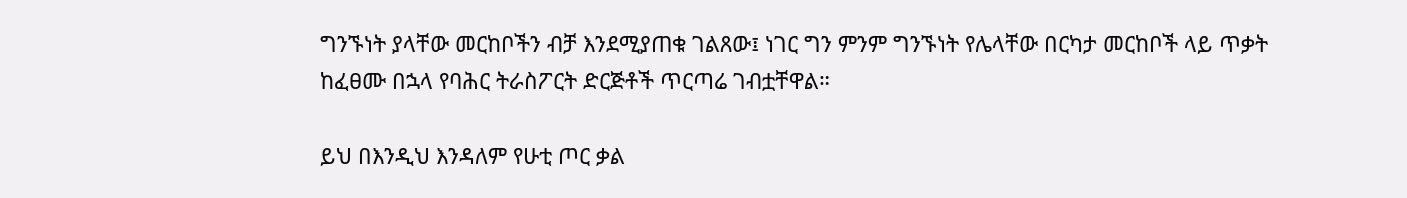ግንኙነት ያላቸው መርከቦችን ብቻ እንደሚያጠቁ ገልጸው፤ ነገር ግን ምንም ግንኙነት የሌላቸው በርካታ መርከቦች ላይ ጥቃት ከፈፀሙ በኋላ የባሕር ትራስፖርት ድርጅቶች ጥርጣሬ ገብቷቸዋል።

ይህ በእንዲህ እንዳለም የሁቲ ጦር ቃል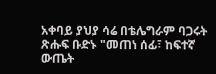አቀባይ ያህያ ሳሬ በቴሌግራም ባጋሩት ጽሑፍ ቡድኑ "መጠነ ሰፊ፣ ከፍተኛ ውጤት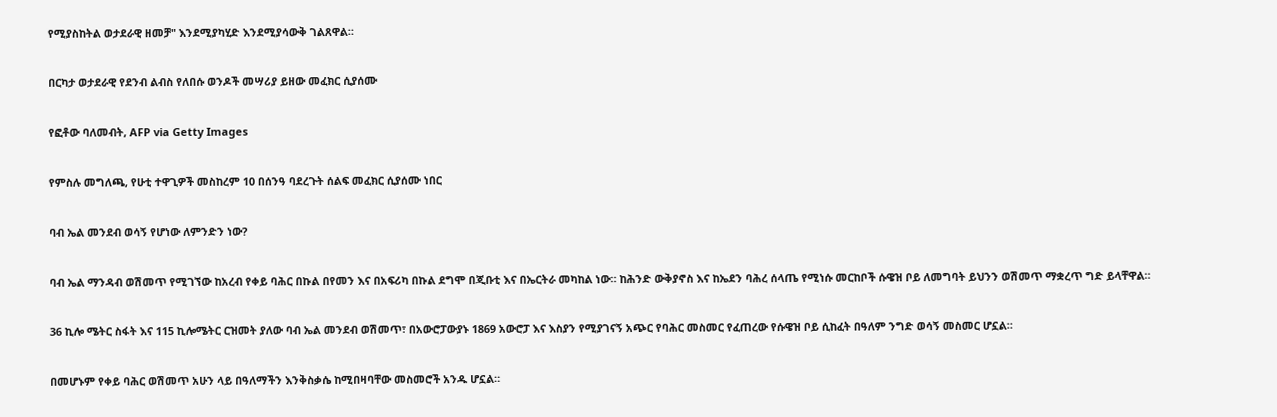የሚያስከትል ወታደራዊ ዘመቻ" እንደሚያካሂድ እንደሚያሳውቅ ገልጸዋል።

በርካታ ወታደራዊ የደንብ ልብስ የለበሱ ወንዶች መሣሪያ ይዘው መፈክር ሲያሰሙ

የፎቶው ባለመብት, AFP via Getty Images

የምስሉ መግለጫ, የሁቲ ተዋጊዎች መስከረም 10 በሰንዓ ባደረጉት ሰልፍ መፈክር ሲያሰሙ ነበር

ባብ ኤል መንደብ ወሳኝ የሆነው ለምንድን ነው?

ባብ ኤል ማንዳብ ወሽመጥ የሚገኘው ከአረብ የቀይ ባሕር በኩል በየመን እና በአፍሪካ በኩል ደግሞ በጂቡቲ እና በኤርትራ መካከል ነው። ከሕንድ ውቅያኖስ እና ከኤደን ባሕረ ሰላጤ የሚነሱ መርከቦች ሱዌዝ ቦይ ለመግባት ይህንን ወሽመጥ ማቋረጥ ግድ ይላቸዋል።

36 ኪሎ ሜትር ስፋት እና 115 ኪሎሜትር ርዝመት ያለው ባብ ኤል መንደብ ወሽመጥ፣ በአውሮፓውያኑ 1869 አውሮፓ እና እስያን የሚያገናኝ አጭር የባሕር መስመር የፈጠረው የሱዌዝ ቦይ ሲከፈት በዓለም ንግድ ወሳኝ መስመር ሆኗል።

በመሆኑም የቀይ ባሕር ወሽመጥ አሁን ላይ በዓለማችን እንቅስቃሴ ከሚበዛባቸው መስመሮች አንዱ ሆኗል።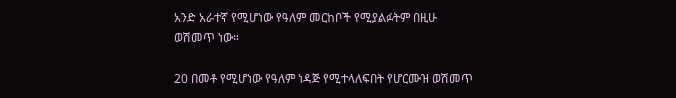አንድ አራተኛ የሚሆነው የዓለም መርከቦች የሚያልፉትም በዚሁ ወሽመጥ ነው።

20 በመቶ የሚሆነው የዓለም ነዳጅ የሚተላለፍበት የሆርሙዝ ወሽመጥ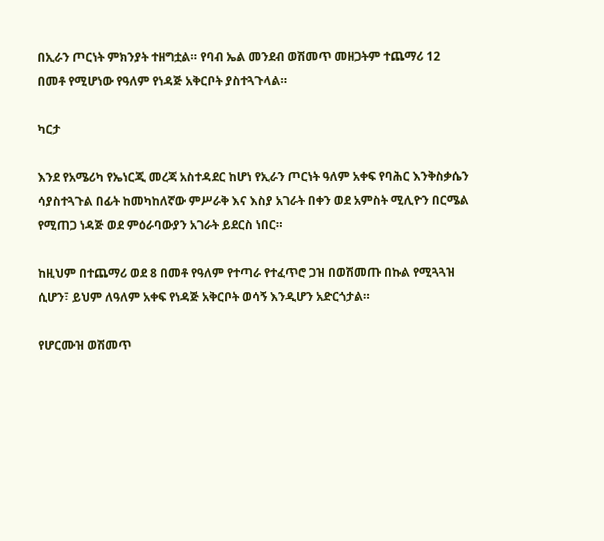በኢራን ጦርነት ምክንያት ተዘግቷል። የባብ ኤል መንደብ ወሽመጥ መዘጋትም ተጨማሪ 12 በመቶ የሚሆነው የዓለም የነዳጅ አቅርቦት ያስተጓጉላል።

ካርታ

እንደ የአሜሪካ የኤነርጂ መረጃ አስተዳደር ከሆነ የኢራን ጦርነት ዓለም አቀፍ የባሕር እንቅስቃሴን ሳያስተጓጉል በፊት ከመካከለኛው ምሥራቅ እና እስያ አገራት በቀን ወደ አምስት ሚሊዮን በርሜል የሚጠጋ ነዳጅ ወደ ምዕራባውያን አገራት ይደርስ ነበር።

ከዚህም በተጨማሪ ወደ 8 በመቶ የዓለም የተጣራ የተፈጥሮ ጋዝ በወሽመጡ በኩል የሚጓጓዝ ሲሆን፣ ይህም ለዓለም አቀፍ የነዳጅ አቅርቦት ወሳኝ እንዲሆን አድርጎታል።

የሆርሙዝ ወሽመጥ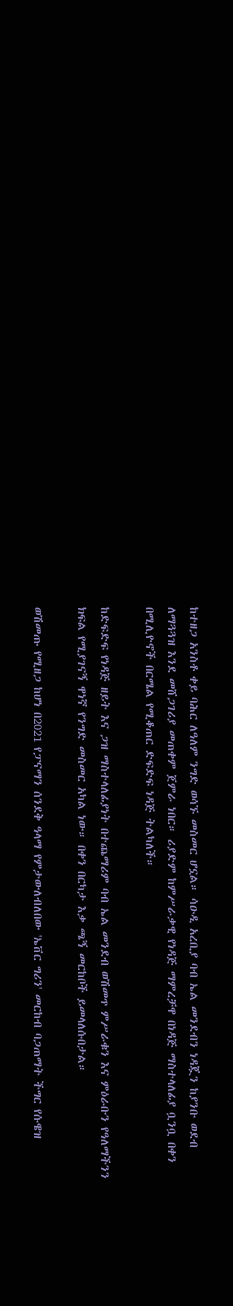ከተዘጋ አንስቶ ቀይ ባሕር ለዓለም ንግድ ወሳኙ መስመር ሆኗል። ሳዑዲ አረቢያ ባብ ኤል መንደብን ነዳጇን ከያንቡ ወደብ ለማጓጓዝ እንደ መሸጋገሪያ መጠቀም ጀምራ ነበር። ሪያድም ከምሥራቃዊ የነዳጅ ማምረቻዋ በነዳጅ ማስተላለፊያ ቧንቧ በቀን በሚሊዮኖች በርሜል የሚቆጠር ድፍድፍ ነዳጅ ትልካለች።

ከድፍድፍ የነዳጅ ዘይት እና ጋዝ ማስተላለፊያነት በተጨማሪም ባብ ኤል መንደብ ወሽመጥ ምሥራቁን እና ምዕራቡን የዓለማችንን ክፍል የሚያገናኝ ዋነኛ የንግድ መስመር አካል ነው። በቀን በርካታ እቃ ጫኝ መርከቦች ይመላለሱበታል።

ወሽመጡ የሚዘጋ ከሆነ በ2021 የፓናማን ሰንደቅ ዓላማ የምታውለብለበው 'ኤቨር ግሪን' መርከብ ባጋጠማት ችግር የሱዌዝ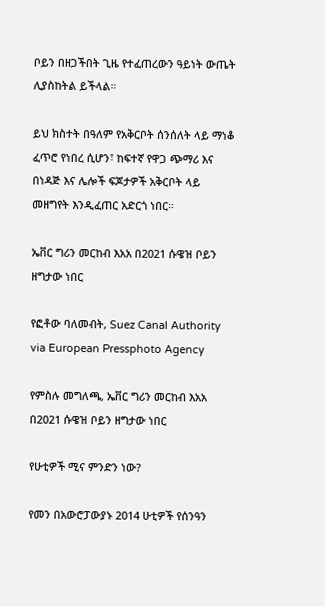ቦይን በዘጋችበት ጊዜ የተፈጠረውን ዓይነት ውጤት ሊያስከትል ይችላል።

ይህ ክስተት በዓለም የአቅርቦት ሰንሰለት ላይ ማነቆ ፈጥሮ የነበረ ሲሆን፣ ከፍተኛ የዋጋ ጭማሪ እና በነዳጅ እና ሌሎች ፍጆታዎች አቅርቦት ላይ መዘግየት እንዲፈጠር አድርጎ ነበር።

ኤቨር ግሪን መርከብ እአአ በ2021 ሱዌዝ ቦይን ዘግታው ነበር

የፎቶው ባለመብት, Suez Canal Authority via European Pressphoto Agency

የምስሉ መግለጫ, ኤቨር ግሪን መርከብ እአአ በ2021 ሱዌዝ ቦይን ዘግታው ነበር

የሁቲዎች ሚና ምንድን ነው?

የመን በአውሮፓውያኑ 2014 ሁቲዎች የሰንዓን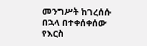መንግሥት ከገረሰሱ በኋላ በተቀሰቀሰው የእርስ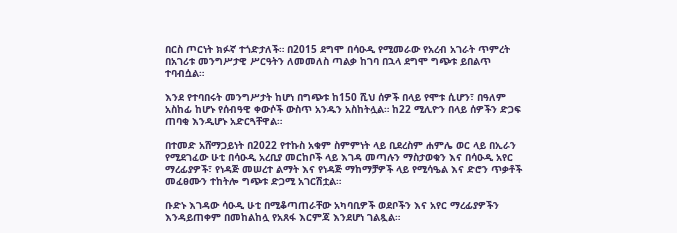በርስ ጦርነት ክፉኛ ተጎድታለች። በ2015 ደግሞ በሳዑዲ የሚመራው የአረብ አገራት ጥምረት በአገሪቱ መንግሥታዊ ሥርዓትን ለመመለስ ጣልቃ ከገባ በኋላ ደግሞ ግጭቱ ይበልጥ ተባብሷል።

እንደ የተባበሩት መንግሥታት ከሆነ በግጭቱ ከ150 ሺህ ሰዎች በላይ የሞቱ ሲሆን፣ በዓለም አስከፊ ከሆኑ የሰብዓዊ ቀውሶች ውስጥ አንዱን አስከትሏል። ከ22 ሚሊዮን በላይ ሰዎችን ድጋፍ ጠባቂ እንዲሆኑ አድርጓቸዋል።

በተመድ አሸማጋይነት በ2022 የተኩስ አቁም ስምምነት ላይ ቢደረስም ሐምሌ ወር ላይ በኢራን የሚደገፈው ሁቲ በሳዑዲ አረቢያ መርከቦች ላይ እገዳ መጣሉን ማስታወቁን እና በሳዑዲ አየር ማረፊያዎች፣ የነዳጅ መሠረተ ልማት እና የነዳጅ ማከማቻዎች ላይ የሚሳዔል እና ድሮን ጥቃቶች መፈፀሙን ተከትሎ ግጭቱ ድጋሚ አገርሽቷል።

ቡድኑ እገዳው ሳዑዲ ሁቲ በሚቆጣጠራቸው አካባቢዎች ወደቦችን እና አየር ማረፊያዎችን እንዳይጠቀም በመከልከሏ የአጸፋ እርምጃ እንደሆነ ገልጿል።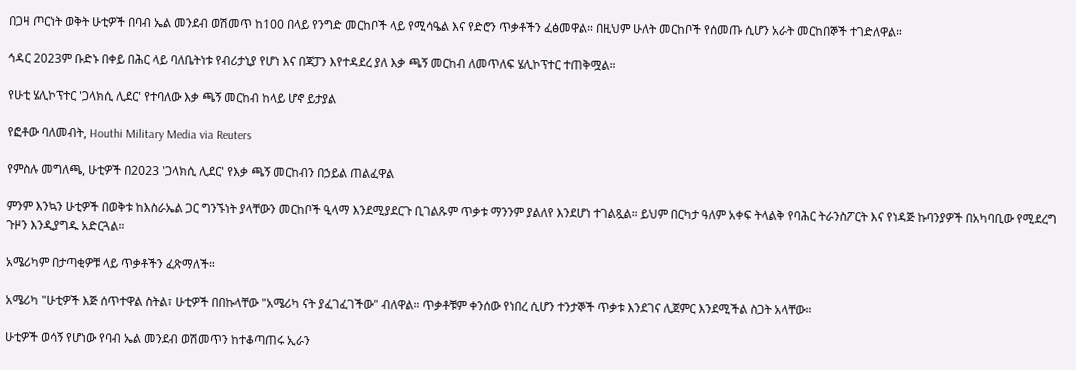በጋዛ ጦርነት ወቅት ሁቲዎች በባብ ኤል መንደብ ወሽመጥ ከ100 በላይ የንግድ መርከቦች ላይ የሚሳዔል እና የድሮን ጥቃቶችን ፈፅመዋል። በዚህም ሁለት መርከቦች የሰመጡ ሲሆን አራት መርከበኞች ተገድለዋል።

ኅዳር 2023ም ቡድኑ በቀይ በሕር ላይ ባለቤትነቱ የብሪታኒያ የሆነ እና በጃፓን እየተዳደረ ያለ እቃ ጫኝ መርከብ ለመጥለፍ ሄሊኮፕተር ተጠቅሟል።

የሁቲ ሄሊኮፕተር 'ጋላክሲ ሊደር' የተባለው እቃ ጫኝ መርከብ ከላይ ሆኖ ይታያል

የፎቶው ባለመብት, Houthi Military Media via Reuters

የምስሉ መግለጫ, ሁቲዎች በ2023 'ጋላክሲ ሊደር' የእቃ ጫኝ መርከብን በኃይል ጠልፈዋል

ምንም እንኳን ሁቲዎች በወቅቱ ከእስራኤል ጋር ግንኙነት ያላቸውን መርከቦች ዒላማ እንደሚያደርጉ ቢገልጹም ጥቃቱ ማንንም ያልለየ እንደሆነ ተገልጿል። ይህም በርካታ ዓለም አቀፍ ትላልቅ የባሕር ትራንስፖርት እና የነዳጅ ኩባንያዎች በአካባቢው የሚደረግ ጉዞን እንዲያግዱ አድርጓል።

አሜሪካም በታጣቂዎቹ ላይ ጥቃቶችን ፈጽማለች።

አሜሪካ "ሁቲዎች እጅ ሰጥተዋል ስትል፣ ሁቲዎች በበኩላቸው "አሜሪካ ናት ያፈገፈገችው" ብለዋል። ጥቃቶቹም ቀንሰው የነበረ ሲሆን ተንታኞች ጥቃቱ እንደገና ሊጀምር እንደሚችል ስጋት አላቸው።

ሁቲዎች ወሳኝ የሆነው የባብ ኤል መንደብ ወሽመጥን ከተቆጣጠሩ ኢራን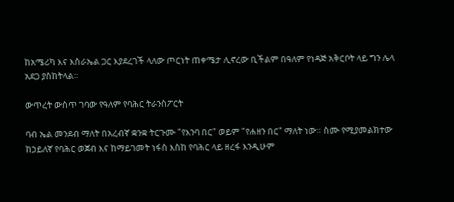ከአሜሪካ እና እስራኤል ጋር እያደረገች ላለው ጦርነት ጠቀሜታ ሊኖረው ቢችልም በዓለም የነዳጅ አቅርቦት ላይ ግን ሌላ አደጋ ያስከትላል።

ውጥረት ውስጥ ገባው የዓለም የባሕር ትራንስፖርት

ባብ ኤል መንደብ ማለት በአረብኛ ቋንቋ ትርጉሙ "የእንባ በር" ወይም "የሐዘን በር" ማለት ነው። ስሙ የሚያመልክተው ከኃይለኛ የባሕር ወጀብ እና ከማይገመት ነፋስ እስከ የባሕር ላይ ዘረፋ እንዲሁም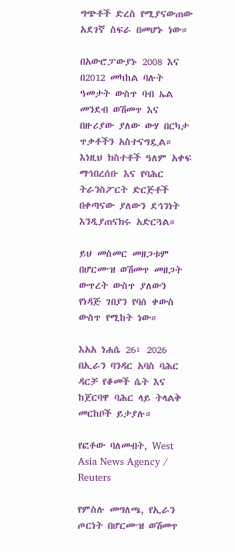ግጭቶች ድረስ የሚያናውጠው አደገኛ ስፍራ በመሆኑ ነው።

በአውሮፓውያኑ 2008 እና በ2012 መካከል ባሉት ዓመታት ውስጥ ባብ ኤል መንደብ ወሽመጥ እና በዙሪያው ያለው ውሃ በርካታ ጥቃቶችን አስተናግዷል። እነዚህ ክስተቶች ዓለም አቀፍ ማኅበረሰቡ እና የባሕር ትራንስፖርት ድርጅቶች በቀጣናው ያለውን ደኅንነት እንዲያጠናክሩ አድርጓል።

ይህ መስመር መዘጋቱም በሆርሙዝ ወሽመጥ መዘጋት ውጥረት ውስጥ ያለውን የነዳጅ ገበያን የባሰ ቀውስ ውስጥ የሚከት ነው።

እአአ ነሐሴ 26፣ 2026 በኢራን ባንዳር አባስ ባሕር ዳርቻ የቆመች ሴት እና ከጀርባዋ ባሕር ላይ ትላልቅ መርከቦች ይታያሉ።

የፎቶው ባለመብት, West Asia News Agency / Reuters

የምስሉ መግለጫ, የኢራን ጦርነት በሆርሙዝ ወሽመጥ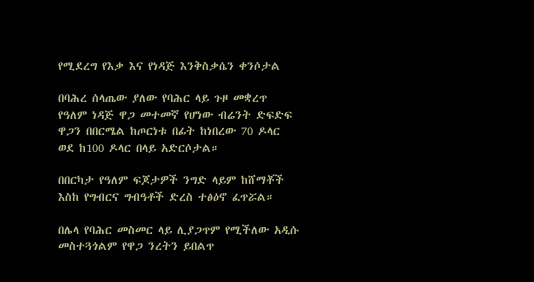የሚደረግ የእቃ እና የነዳጅ እንቅስቃሴን ቀንሶታል

በባሕረ ሰላጤው ያለው የባሕር ላይ ጉዞ መቋረጥ የዓለም ነዳጅ ዋጋ መተመኛ የሆነው ብሬንት ድፍድፍ ዋጋን በበርሜል ከጦርነቱ በፊት ከነበረው 70 ዶላር ወደ ከ100 ዶላር በላይ አድርሶታል።

በበርካታ የዓለም ፍጆታዎች ንግድ ላይም ከሸማቾች እስከ የግብርና ግብዓቶች ድረስ ተፅዕኖ ፈጥሯል።

በሌላ የባሕር መስመር ላይ ሊያጋጥም የሚችለው አዲሱ መስተጓጎልም የዋጋ ንረትን ይበልጥ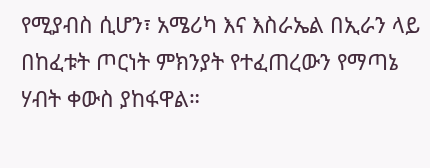የሚያብስ ሲሆን፣ አሜሪካ እና እስራኤል በኢራን ላይ በከፈቱት ጦርነት ምክንያት የተፈጠረውን የማጣኔ ሃብት ቀውስ ያከፋዋል።